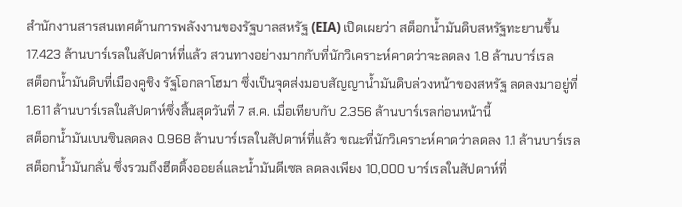สำนักงานสารสนเทศด้านการพลังงานของรัฐบาลสหรัฐ (EIA) เปิดเผยว่า สต็อกน้ำมันดิบสหรัฐทะยานขึ้น 17.423 ล้านบาร์เรลในสัปดาห์ที่แล้ว สวนทางอย่างมากกับที่นักวิเคราะห์คาดว่าจะลดลง 1.8 ล้านบาร์เรล
สต็อกน้ำมันดิบที่เมืองคูชิง รัฐโอกลาโฮมา ซึ่งเป็นจุดส่งมอบสัญญาน้ำมันดิบล่วงหน้าของสหรัฐ ลดลงมาอยู่ที่ 1.611 ล้านบาร์เรลในสัปดาห์ซึ่งสิ้นสุดวันที่ 7 ส.ค. เมื่อเทียบกับ 2.356 ล้านบาร์เรลก่อนหน้านี้
สต็อกน้ำมันเบนซินลดลง 0.968 ล้านบาร์เรลในสัปดาห์ที่แล้ว ขณะที่นักวิเคราะห์คาดว่าลดลง 1.1 ล้านบาร์เรล
สต็อกน้ำมันกลั่น ซึ่งรวมถึงฮีตติ้งออยล์และน้ำมันดีเซล ลดลงเพียง 10,000 บาร์เรลในสัปดาห์ที่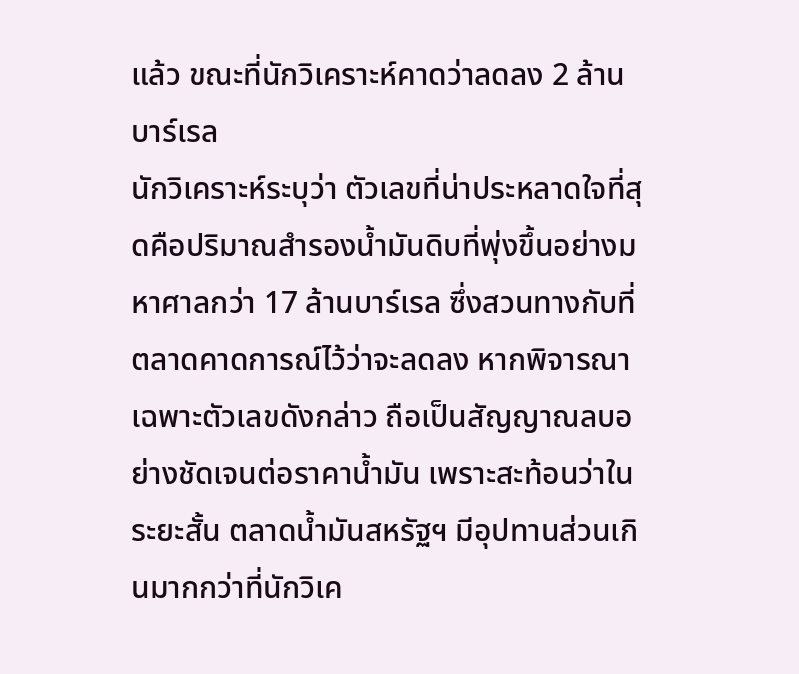แล้ว ขณะที่นักวิเคราะห์คาดว่าลดลง 2 ล้านบาร์เรล
นักวิเคราะห์ระบุว่า ตัวเลขที่น่าประหลาดใจที่สุดคือปริมาณสำรองน้ำมันดิบที่พุ่งขึ้นอย่างมหาศาลกว่า 17 ล้านบาร์เรล ซึ่งสวนทางกับที่ตลาดคาดการณ์ไว้ว่าจะลดลง หากพิจารณาเฉพาะตัวเลขดังกล่าว ถือเป็นสัญญาณลบอย่างชัดเจนต่อราคาน้ำมัน เพราะสะท้อนว่าในระยะสั้น ตลาดน้ำมันสหรัฐฯ มีอุปทานส่วนเกินมากกว่าที่นักวิเค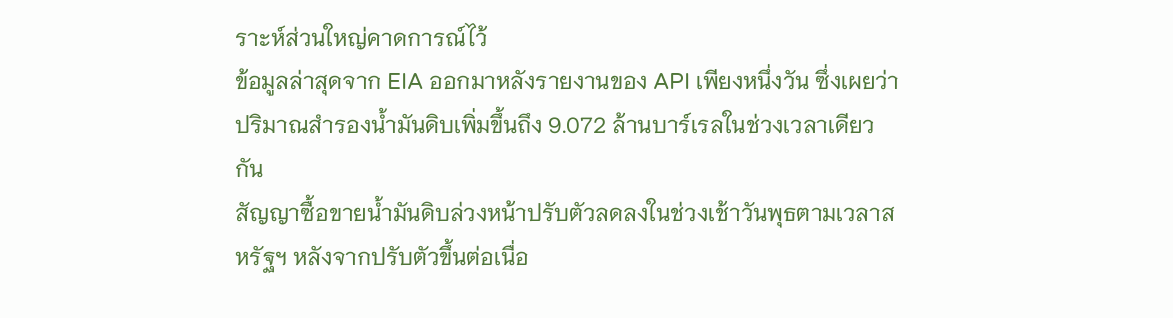ราะห์ส่วนใหญ่คาดการณ์ไว้
ข้อมูลล่าสุดจาก EIA ออกมาหลังรายงานของ API เพียงหนึ่งวัน ซึ่งเผยว่า ปริมาณสำรองน้ำมันดิบเพิ่มขึ้นถึง 9.072 ล้านบาร์เรลในช่วงเวลาเดียวกัน
สัญญาซื้อขายน้ำมันดิบล่วงหน้าปรับตัวลดลงในช่วงเช้าวันพุธตามเวลาสหรัฐฯ หลังจากปรับตัวขึ้นต่อเนื่อ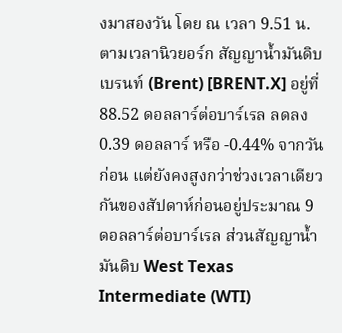งมาสองวัน โดย ณ เวลา 9.51 น. ตามเวลานิวยอร์ก สัญญาน้ำมันดิบเบรนท์ (Brent) [BRENT.X] อยู่ที่ 88.52 ดอลลาร์ต่อบาร์เรล ลดลง 0.39 ดอลลาร์ หรือ -0.44% จากวันก่อน แต่ยังคงสูงกว่าช่วงเวลาเดียวกันของสัปดาห์ก่อนอยู่ประมาณ 9 ดอลลาร์ต่อบาร์เรล ส่วนสัญญาน้ำมันดิบ West Texas Intermediate (WTI)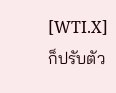[WTI.X] ก็ปรับตัว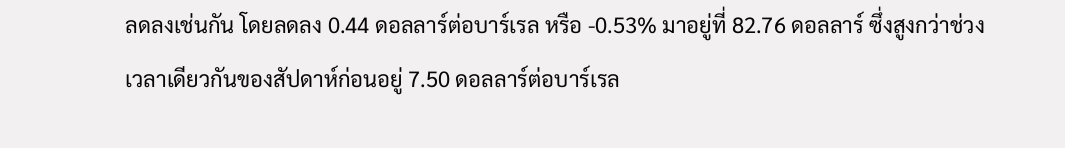ลดลงเช่นกัน โดยลดลง 0.44 ดอลลาร์ต่อบาร์เรล หรือ -0.53% มาอยู่ที่ 82.76 ดอลลาร์ ซึ่งสูงกว่าช่วงเวลาเดียวกันของสัปดาห์ก่อนอยู่ 7.50 ดอลลาร์ต่อบาร์เรล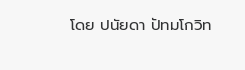โดย ปนัยดา ปัทมโกวิท